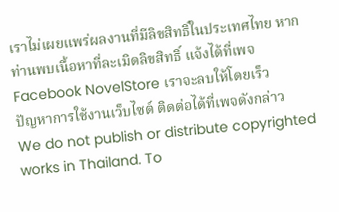เราไม่เผยแพร่ผลงานที่มีลิขสิทธิ์ในประเทศไทย หากท่านพบเนื้อหาที่ละเมิดลิขสิทธิ์ แจ้งได้ที่เพจ Facebook NovelStore เราจะลบให้โดยเร็ว
ปัญหาการใช้งานเว็บไซต์ ติดต่อได้ที่เพจดังกล่าว
We do not publish or distribute copyrighted works in Thailand. To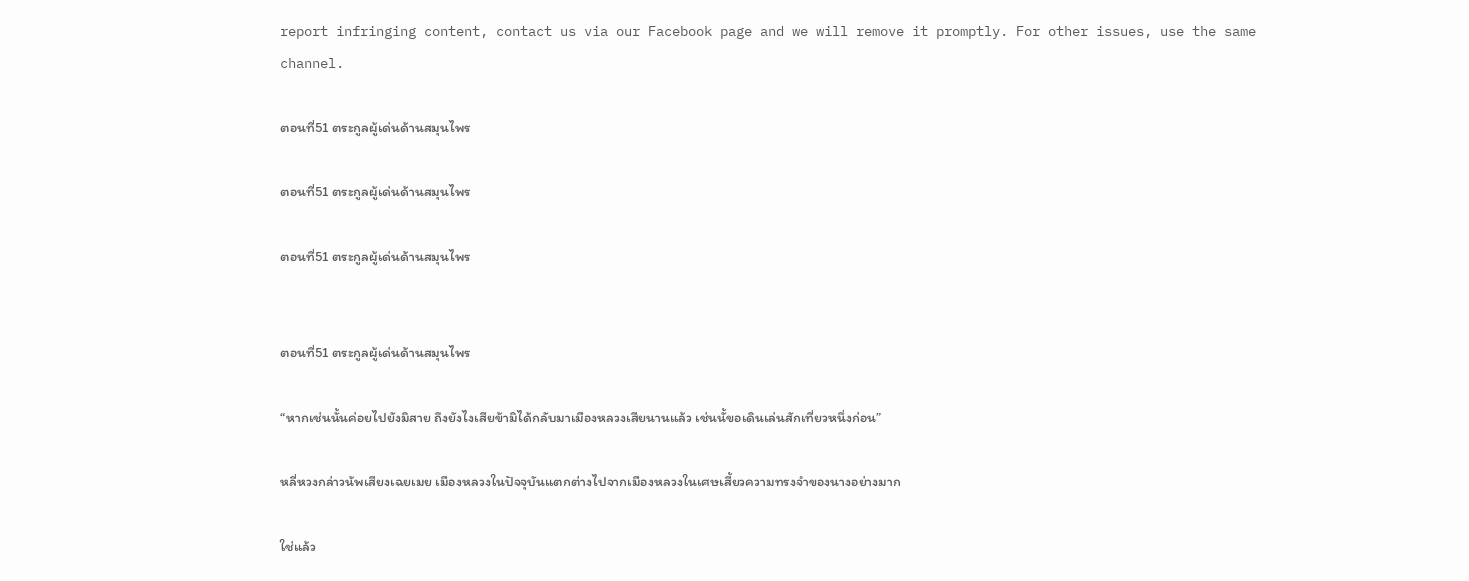report infringing content, contact us via our Facebook page and we will remove it promptly. For other issues, use the same channel.

ตอนที่51 ตระกูลผู้เด่นด้านสมุนไพร

ตอนที่51 ตระกูลผู้เด่นด้านสมุนไพร

ตอนที่51 ตระกูลผู้เด่นด้านสมุนไพร


ตอนที่51 ตระกูลผู้เด่นด้านสมุนไพร

“หากเช่นนั้นค่อยไปยังมิสาย ถึงยังไงเสียข้ามิได้กลับมาเมืองหลวงเสียนานแล้ว เช่นนั้ขอเดินเล่นสักเที่ยวหนึ่งก่อน”

หลี่หวงกล่าวน้พเสียงเฉยเมย เมืองหลวงในปัจจุบันแตกต่างไปจากเมืองหลวงในเศษเสี้ยวความทรงจำของนางอย่างมาก

ใช่แล้ว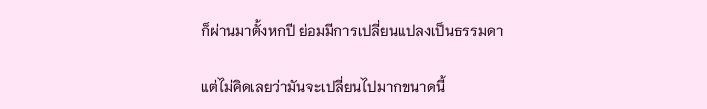ก็ผ่านมาตั้งหกปี ย่อมมีการเปลี่ยนแปลงเป็นธรรมดา

แต่ไม่คิดเลยว่ามันจะเปลี่ยนไปมากขนาดนี้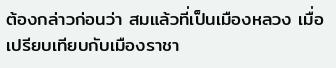ต้องกล่าวก่อนว่า สมแล้วที่เป็นเมืองหลวง เมื่อเปรียบเทียบกับเมืองราชา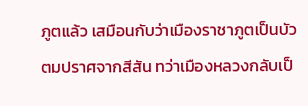ภูตแล้ว เสมือนกับว่าเมืองราชาภูตเป็นบัวตมปราศจากสีสัน ทว่าเมืองหลวงกลับเป็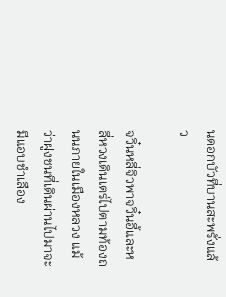นดอกบัวที่บานสะพรั่งแล้ว

จวิ๋นหลี่จิวพาจวิ๋นอี้และหลี่หวงเดินเตร่ไปตามท้องถนนภายในเมืองหลวง แม้ว่าฝูงชนที่เดินผ่านไปมาจะมีแอบชำเลือง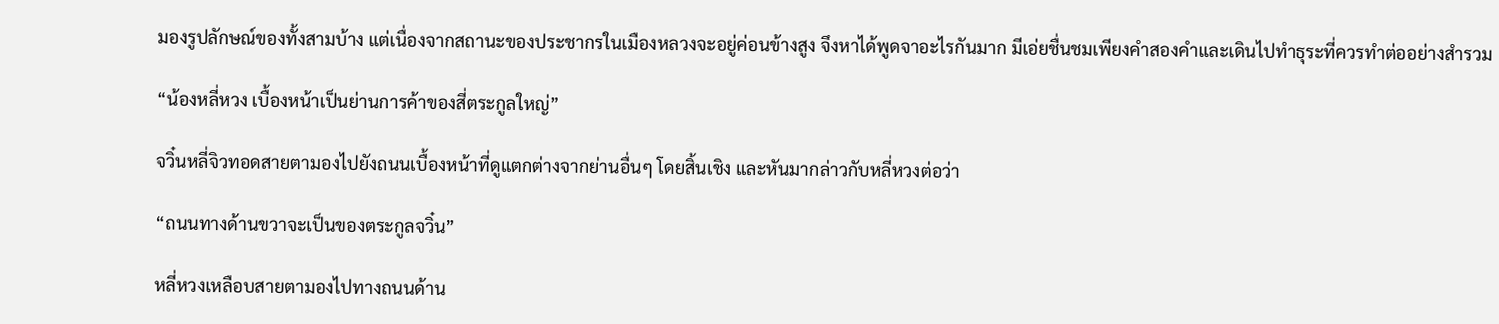มองรูปลักษณ์ของทั้งสามบ้าง แต่เนื่องจากสถานะของประชากรในเมืองหลวงจะอยู่ค่อนข้างสูง จึงหาได้พูดจาอะไรกันมาก มีเอ่ยชื่นชมเพียงคำสองคำและเดินไปทำธุระที่ควรทำต่ออย่างสำรวม

“น้องหลี่หวง เบื้องหน้าเป็นย่านการค้าของสี่ตระกูลใหญ่”

จวิ๋นหลี่จิวทอดสายตามองไปยังถนนเบื้องหน้าที่ดูแตกต่างจากย่านอื่นๆ โดยสิ้นเชิง และหันมากล่าวกับหลี่หวงต่อว่า

“ถนนทางด้านขวาจะเป็นของตระกูลจวิ๋น”

หลี่หวงเหลือบสายตามองไปทางถนนด้าน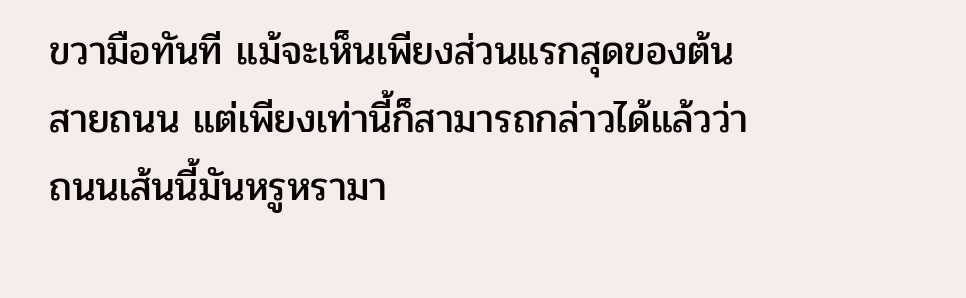ขวามือทันที แม้จะเห็นเพียงส่วนแรกสุดของต้นสายถนน แต่เพียงเท่านี้ก็สามารถกล่าวได้แล้วว่า ถนนเส้นนี้มันหรูหรามา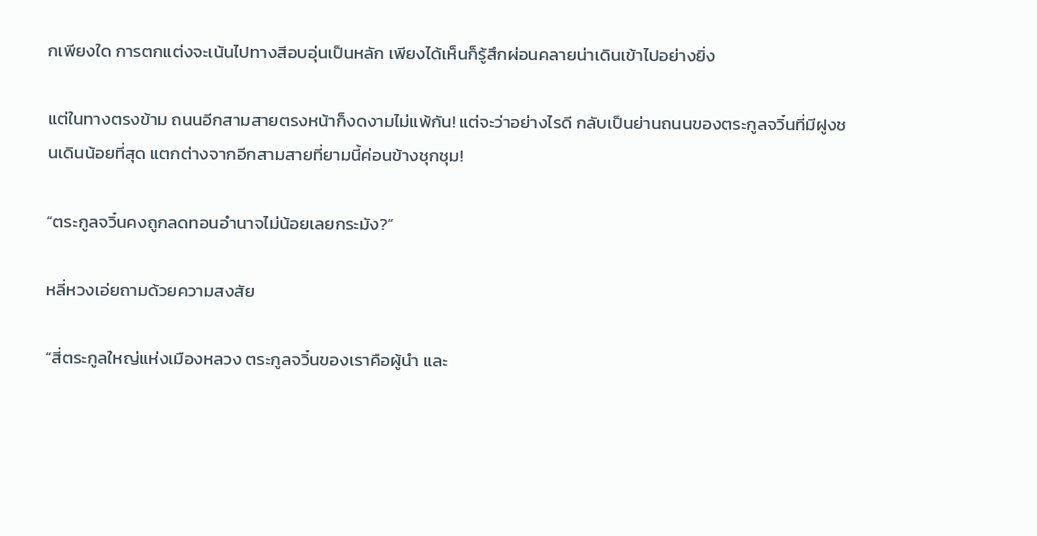กเพียงใด การตกแต่งจะเน้นไปทางสีอบอุ่นเป็นหลัก เพียงได้เห็นก็รู้สึกผ่อนคลายน่าเดินเข้าไปอย่างยิ่ง

แต่ในทางตรงข้าม ถนนอีกสามสายตรงหน้าก็งดงามไม่แพ้กัน! แต่จะว่าอย่างไรดี กลับเป็นย่านถนนของตระกูลจวิ๋นที่มีฝูงชนเดินน้อยที่สุด แตกต่างจากอีกสามสายที่ยามนี้ค่อนข้างชุกชุม!

“ตระกูลจวิ๋นคงถูกลดทอนอำนาจไม่น้อยเลยกระมัง?”

หลี่หวงเอ่ยถามด้วยความสงสัย

“สี่ตระกูลใหญ่แห่งเมืองหลวง ตระกูลจวิ๋นของเราคือผู้นำ และ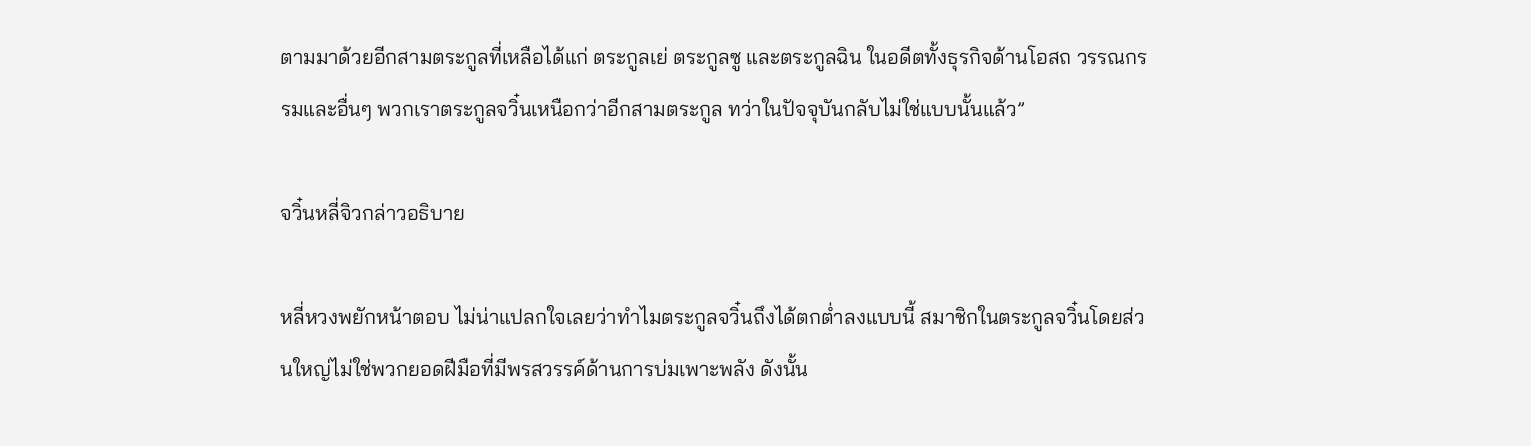ตามมาด้วยอีกสามตระกูลที่เหลือได้แก่ ตระกูลเย่ ตระกูลซู และตระกูลฉิน ในอดีตทั้งธุรกิจด้านโอสถ วรรณกรรมและอื่นๆ พวกเราตระกูลจวิ๋นเหนือกว่าอีกสามตระกูล ทว่าในปัจจุบันกลับไม่ใช่แบบนั้นแล้ว”

จวิ๋นหลี่จิวกล่าวอธิบาย

หลี่หวงพยักหน้าตอบ ไม่น่าแปลกใจเลยว่าทำไมตระกูลจวิ๋นถึงได้ตกต่ำลงแบบนี้ สมาชิกในตระกูลจวิ๋นโดยส่วนใหญ่ไม่ใช่พวกยอดฝีมือที่มีพรสวรรค์ด้านการบ่มเพาะพลัง ดังนั้น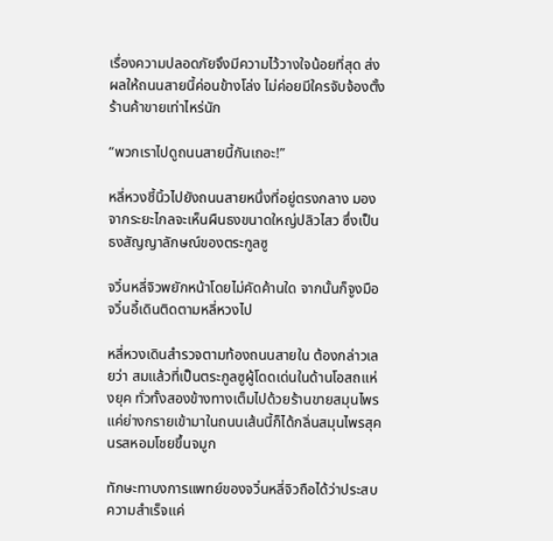เรื่องความปลอดภัยจึงมีความไว้วางใจน้อยที่สุด ส่งผลให้ถนนสายนี้ค่อนข้างโล่ง ไม่ค่อยมีใครจับจ้องตั้งร้านค้าขายเท่าไหร่นัก

“พวกเราไปดูถนนสายนี้กันเถอะ!”

หลี่หวงชี้นิ้วไปยังถนนสายหนึ่งที่อยู่ตรงกลาง มองจากระยะไกลจะเห็นผืนธงขนาดใหญ่ปลิวไสว ซึ่งเป็นธงสัญญาลักษณ์ของตระกูลซู

จวิ๋นหลี่จิวพยักหน้าโดยไม่คัดค้านใด จากนั้นก็จูงมือจวิ๋นอี้เดินติดตามหลี่หวงไป

หลี่หวงเดินสำรวจตามท้องถนนสายใน ต้องกล่าวเลยว่า สมแล้วที่เป็นตระกูลซูผู้โดดเด่นในด้านโอสถแห่งยุค ทั่วทั้งสองข้างทางเต็มไปด้วยร้านขายสมุนไพร แค่ย่างกรายเข้ามาในถนนเส้นนี้ก็ได้กลิ่นสมุนไพรสุคนรสหอมโชยขึ้นจมูก

ทักษะทาบงการแพทย์ของจวิ๋นหลี่จิวถือได้ว่าประสบความสำเร็จแค่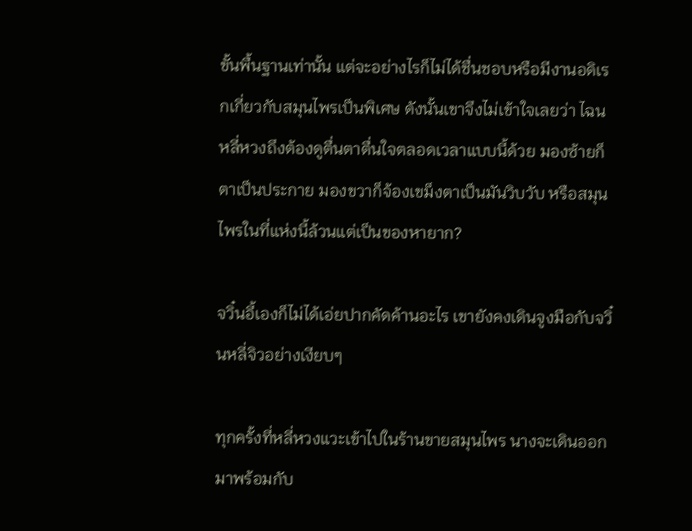ขั้นพื้นฐานเท่านั้น แต่จะอย่างไรก็ไม่ได้ชื่นชอบหรือมีงานอดิเรกเกี่ยวกับสมุนไพรเป็นพิเศษ ดังนั้นเขาจึงไม่เข้าใจเลยว่า ไฉนหลี่หวงถึงต้องดูตื่นตาตื่นใจตลอดเวลาแบบนี้ด้วย มองซ้ายก็ตาเป็นประกาย มองขวาก็จ้องเขม็งตาเป็นมันวิบวับ หรือสมุนไพรในที่แห่งนี้ล้วนแต่เป็นของหายาก?

จวิ๋นอี้เองก็ไม่ได้เอ่ยปากคัดค้านอะไร เขายังคงเดินจูงมือกับจวิ๋นหลี่จิวอย่างเงียบๆ

ทุกครั้งที่หลี่หวงแวะเข้าไปในร้านขายสมุนไพร นางจะเดินออกมาพร้อมกับ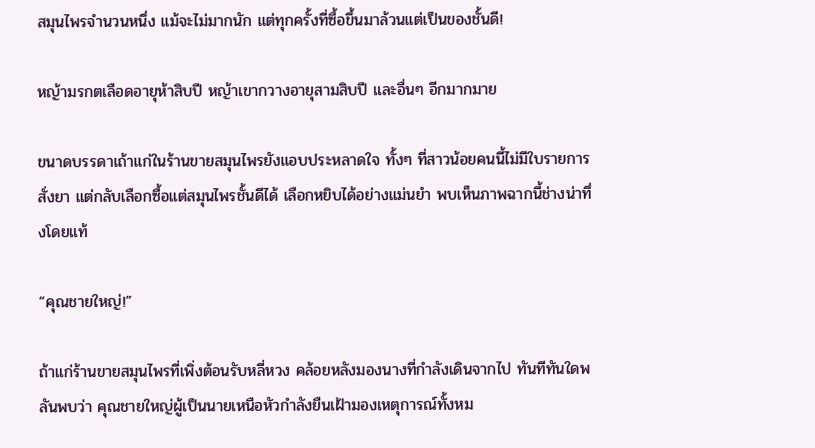สมุนไพรจำนวนหนึ่ง แม้จะไม่มากนัก แต่ทุกครั้งที่ซื้อขึ้นมาล้วนแต่เป็นของชั้นดี!

หญ้ามรกตเลือดอายุห้าสิบปี หญ้าเขากวางอายุสามสิบปี และอื่นๆ อีกมากมาย

ขนาดบรรดาเถ้าแก่ในร้านขายสมุนไพรยังแอบประหลาดใจ ทั้งๆ ที่สาวน้อยคนนี้ไม่มีใบรายการสั่งยา แต่กลับเลือกซื้อแต่สมุนไพรชั้นดีได้ เลือกหยิบได้อย่างแม่นยำ พบเห็นภาพฉากนี้ช่างน่าทึ่งโดยแท้

“คุณชายใหญ่!”

ถ้าแก่ร้านขายสมุนไพรที่เพิ่งต้อนรับหลี่หวง คล้อยหลังมองนางที่กำลังเดินจากไป ทันทีทันใดพลันพบว่า คุณชายใหญ่ผู้เป็นนายเหนือหัวกำลังยืนเฝ้ามองเหตุการณ์ทั้งหม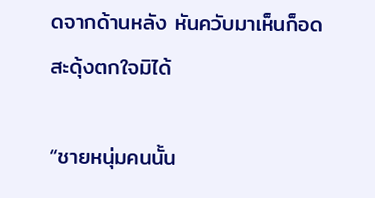ดจากด้านหลัง หันควับมาเห็นก็อดสะดุ้งตกใจมิได้

“ชายหนุ่มคนนั้น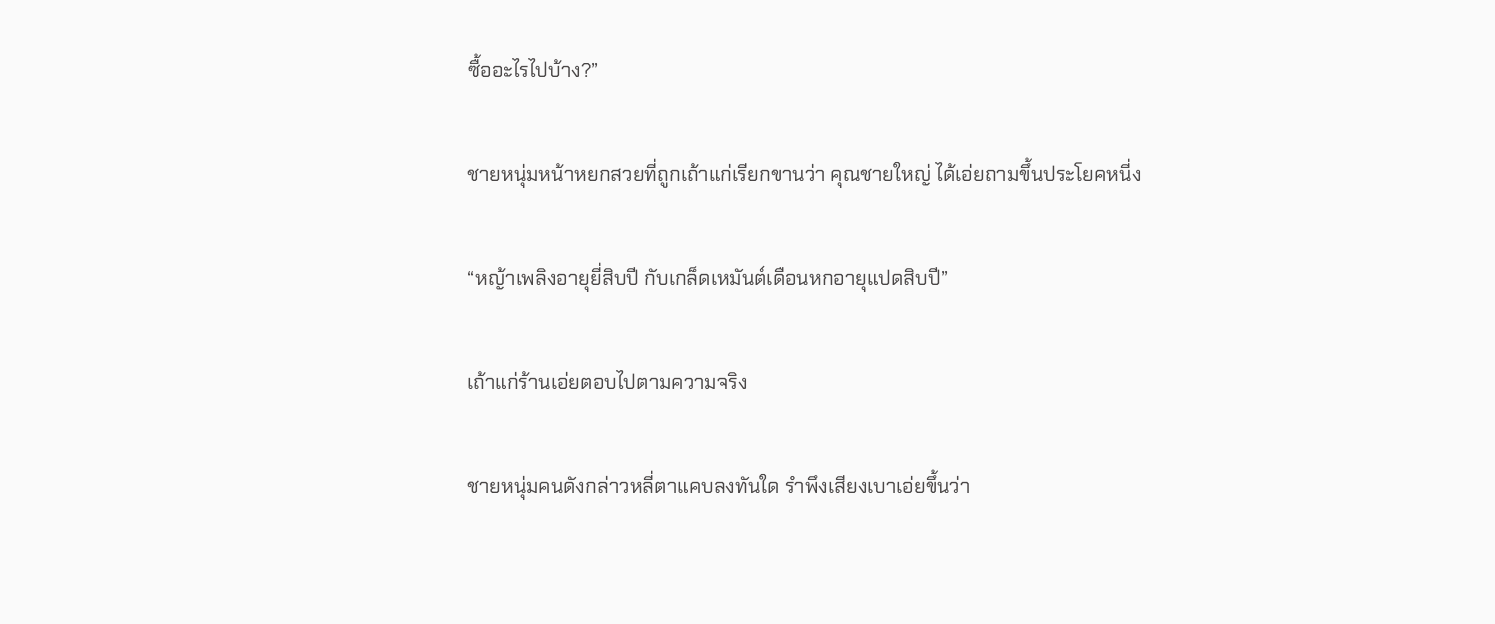ซื้ออะไรไปบ้าง?”

ชายหนุ่มหน้าหยกสวยที่ถูกเถ้าแก่เรียกขานว่า คุณชายใหญ่ ได้เอ่ยถามขึ้นประโยคหนี่ง

“หญ้าเพลิงอายุยี่สิบปี กับเกล็ดเหมันต์เดือนหกอายุแปดสิบปี”

เถ้าแก่ร้านเอ่ยตอบไปตามความจริง

ชายหนุ่มคนดังกล่าวหลี่ตาแคบลงทันใด รำพึงเสียงเบาเอ่ยขึ้นว่า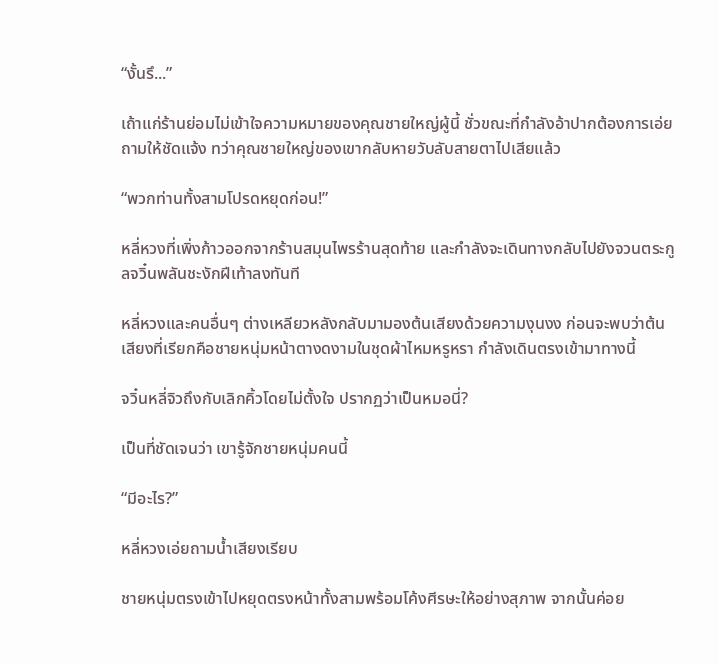“งั้นรึ...”

เถ้าแก่ร้านย่อมไม่เข้าใจความหมายของคุณชายใหญ่ผู้นี้ ชั่วขณะที่กำลังอ้าปากต้องการเอ่ยถามให้ชัดแจ้ง ทว่าคุณชายใหญ่ของเขากลับหายวับลับสายตาไปเสียแล้ว

“พวกท่านทั้งสามโปรดหยุดก่อน!”

หลี่หวงที่เพิ่งก้าวออกจากร้านสมุนไพรร้านสุดท้าย และกำลังจะเดินทางกลับไปยังจวนตระกูลจวิ๋นพลันชะงักฝีเท้าลงทันที

หลี่หวงและคนอื่นๆ ต่างเหลียวหลังกลับมามองต้นเสียงด้วยความงุนงง ก่อนจะพบว่าต้นเสียงที่เรียกคือชายหนุ่มหน้าตางดงามในชุดผ้าไหมหรูหรา กำลังเดินตรงเข้ามาทางนี้

จวิ๋นหลี่จิวถึงกับเลิกคิ้วโดยไม่ตั้งใจ ปรากฏว่าเป็นหมอนี่?

เป็นที่ชัดเจนว่า เขารู้จักชายหนุ่มคนนี้

“มีอะไร?”

หลี่หวงเอ่ยถามน้ำเสียงเรียบ

ชายหนุ่มตรงเข้าไปหยุดตรงหน้าทั้งสามพร้อมโค้งศีรษะให้อย่างสุภาพ จากนั้นค่อย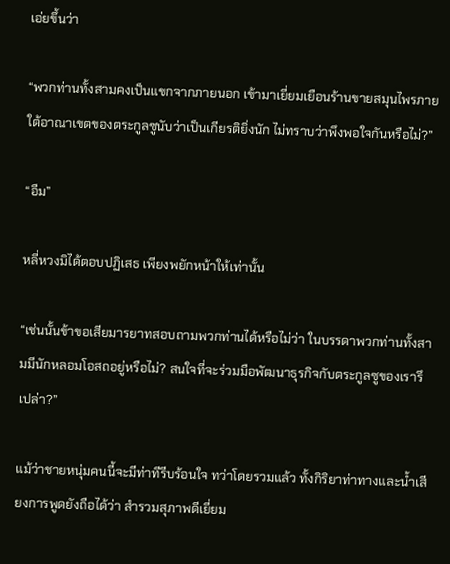เอ่ยขึ้นว่า

“พวกท่านทั้งสามคงเป็นแขกจากภายนอก เข้ามาเยี่ยมเยือนร้านขายสมุนไพรภายใต้อาณาเขตของตระกูลซูนับว่าเป็นเกียรติยิ่งนัก ไม่ทราบว่าพึงพอใจกันหรือไม่?”

“อืม”

หลี่หวงมิได้ตอบปฏิเสธ เพียงพยักหน้าให้เท่านั้น

“เช่นนั้นข้าขอเสียมารยาทสอบถามพวกท่านได้หรือไม่ว่า ในบรรดาพวกท่านทั้งสามมีนักหลอมโอสถอยู่หรือไม่? สนใจที่จะร่วมมือพัฒนาธุรกิจกับตระกูลซูของเรารึเปล่า?”

แม้ว่าชายหนุ่มคนนี้จะมีท่าทีรีบร้อนใจ ทว่าโดยรวมแล้ว ทั้งกิริยาท่าทางและน้ำเสียงการพูดยังถือได้ว่า สำรวมสุภาพดีเยี่ยม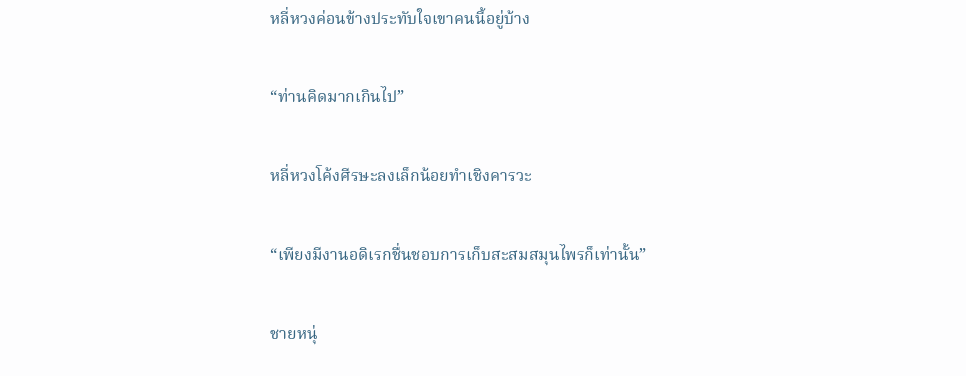หลี่หวงค่อนข้างประทับใจเขาคนนี้อยู่บ้าง

“ท่านคิดมากเกินไป”

หลี่หวงโค้งศีรษะลงเล็กน้อยทำเชิงคารวะ

“เพียงมีงานอดิเรกชื่นชอบการเก็บสะสมสมุนไพรก็เท่านั้น”

ชายหนุ่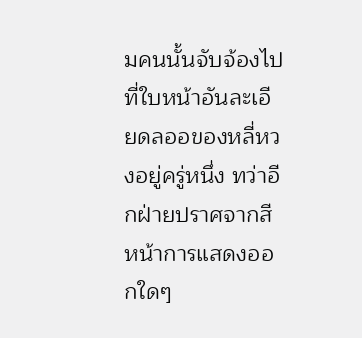มคนนั้นจับจ้องไปที่ใบหน้าอันละเอียดลออของหลี่หวงอยู่ครู่หนึ่ง ทว่าอีกฝ่ายปราศจากสีหน้าการแสดงออกใดๆ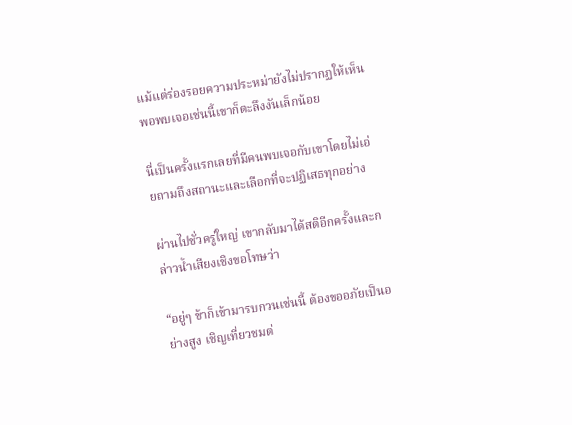แม้แต่ร่องรอยความประหม่ายังไม่ปรากฏให้เห็น พอพบเจอเช่นนี้เขาก็ตะลึงงันเล็กน้อย

นี่เป็นครั้งแรกเลยที่มีคนพบเจอกับเขาโดยไม่เอ่ยถามถึงสถานะและเลือกที่จะปฏิเสธทุกอย่าง

ผ่านไปชั่วครู่ใหญ่ เขากลับมาได้สติอีกครั้งและกล่าวน้ำเสียงเชิงขอโทษว่า

“อยู่ๆ ข้าก็เข้ามารบกวนเช่นนี้ ต้องขออภัยเป็นอย่างสูง เชิญเที่ยวชมต่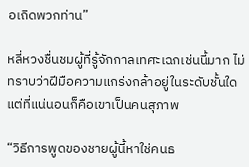อเถิดพวกท่าน”

หลี่หวงชื่นชมผู้ที่รู้จักกาลเทศะเฉกเช่นนี้มาก ไม่ทราบว่าฝีมือความแกร่งกล้าอยู่ในระดับชั้นใด แต่ที่แน่นอนก็คือเขาเป็นคนสุภาพ

“วิธีการพูดของชายผู้นี้หาใช่คนธ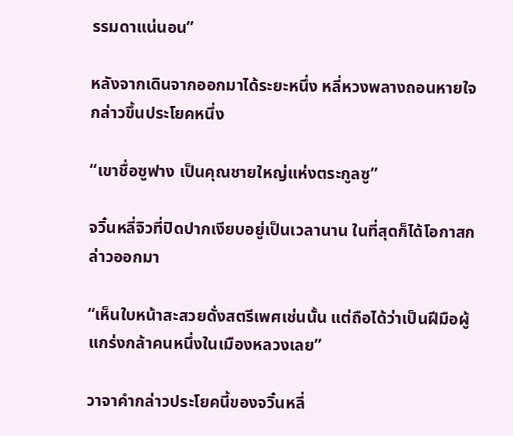รรมดาแน่นอน”

หลังจากเดินจากออกมาได้ระยะหนึ่ง หลี่หวงพลางถอนหายใจกล่าวขึ้นประโยคหนึ่ง

“เขาชื่อซูฟาง เป็นคุณชายใหญ่แห่งตระกูลซู”

จวิ๋นหลี่จิวที่ปิดปากเงียบอยู่เป็นเวลานาน ในที่สุดก็ได้โอกาสกล่าวออกมา

“เห็นใบหน้าสะสวยดั่งสตรีเพศเช่นนั้น แต่ถือได้ว่าเป็นฝีมือผู้แกร่งกล้าคนหนึ่งในเมืองหลวงเลย”

วาจาคำกล่าวประโยคนี้ของจวิ๋นหลี่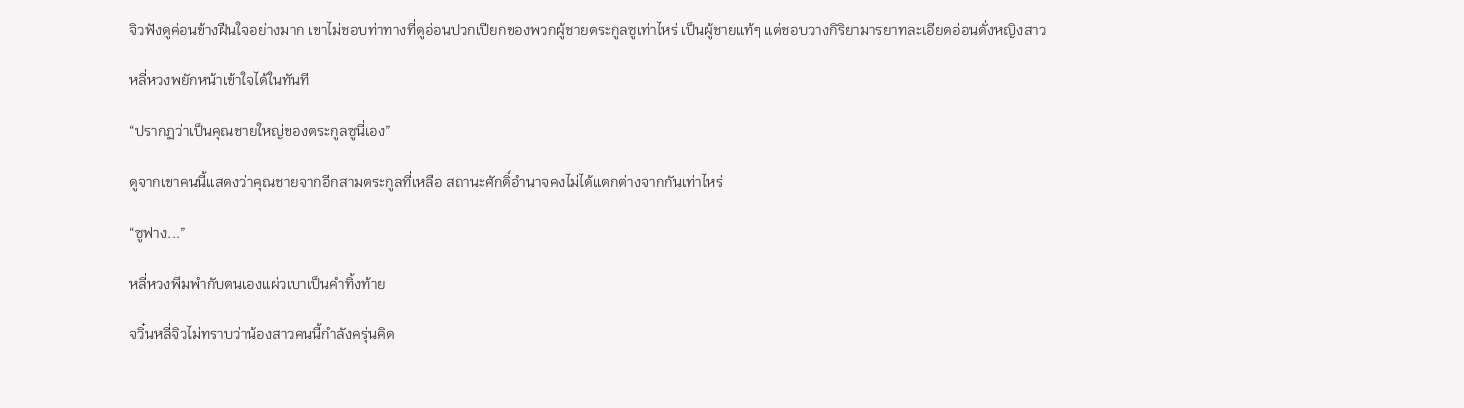จิวฟังดูค่อนข้างฝืนใจอย่างมาก เขาไม่ชอบท่าทางที่ดูอ่อนปวกเปียกของพวกผู้ชายตระกูลซูเท่าไหร่ เป็นผู้ชายแท้ๆ แต่ชอบวางกิริยามารยาทละเอียดอ่อนดั่งหญิงสาว

หลี่หวงพยักหน้าเข้าใจได้ในทันที

“ปรากฏว่าเป็นคุณชายใหญ่ของตระกูลซูนี่เอง”

ดูจากเขาคนนี้แสดงว่าคุณชายจากอีกสามตระกูลที่เหลือ สถานะศักดิ์อำนาจคงไม่ได้แตกต่างจากกันเท่าไหร่

“ซูฟาง...”

หลี่หวงพึมพำกับตนเองแผ่วเบาเป็นคำทิ้งท้าย

จวิ๋นหลี่จิวไม่ทราบว่าน้องสาวคนนี้กำลังครุ่นคิด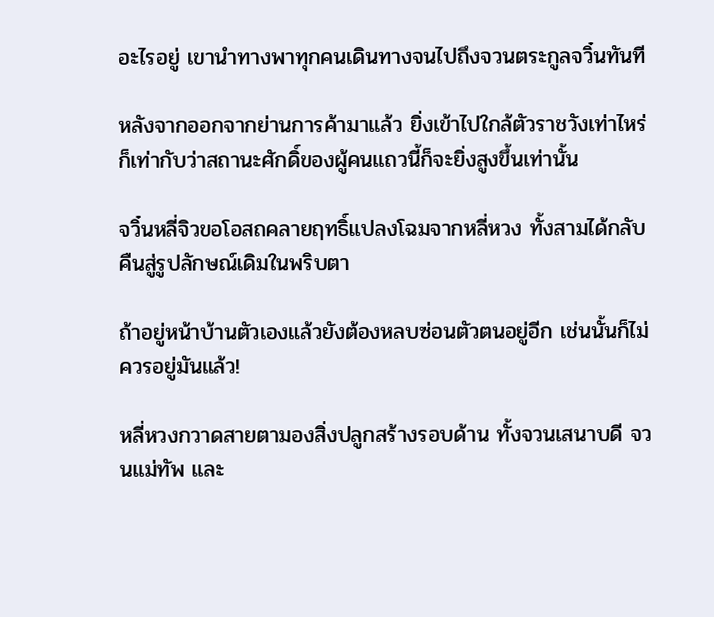อะไรอยู่ เขานำทางพาทุกคนเดินทางจนไปถึงจวนตระกูลจวิ๋นทันที

หลังจากออกจากย่านการค้ามาแล้ว ยิ่งเข้าไปใกล้ตัวราชวังเท่าไหร่ก็เท่ากับว่าสถานะศักดิ์ของผู้คนแถวนี้ก็จะยิ่งสูงขึ้นเท่านั้น

จวิ๋นหลี่จิวขอโอสถคลายฤทธิ์แปลงโฉมจากหลี่หวง ทั้งสามได้กลับคืนสู่รูปลักษณ์เดิมในพริบตา

ถ้าอยู่หน้าบ้านตัวเองแล้วยังต้องหลบซ่อนตัวตนอยู่อีก เช่นนั้นก็ไม่ควรอยู่มันแล้ว!

หลี่หวงกวาดสายตามองสิ่งปลูกสร้างรอบด้าน ทั้งจวนเสนาบดี จวนแม่ทัพ และ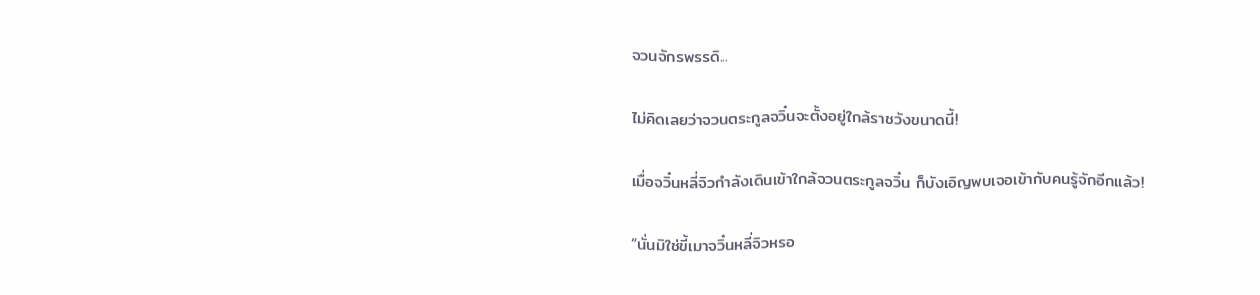จวนจักรพรรดิ...

ไม่คิดเลยว่าจวนตระกูลจวิ๋นจะตั้งอยู่ใกล้ราชวังขนาดนี้!

เมื่อจวิ๋นหลี่จิวกำลังเดินเข้าใกล้จวนตระกูลจวิ๋น ก็บังเอิญพบเจอเข้ากับคนรู้จักอีกแล้ว!

“นั่นมิใช่ขี้เมาจวิ๋นหลี่จิวหรอ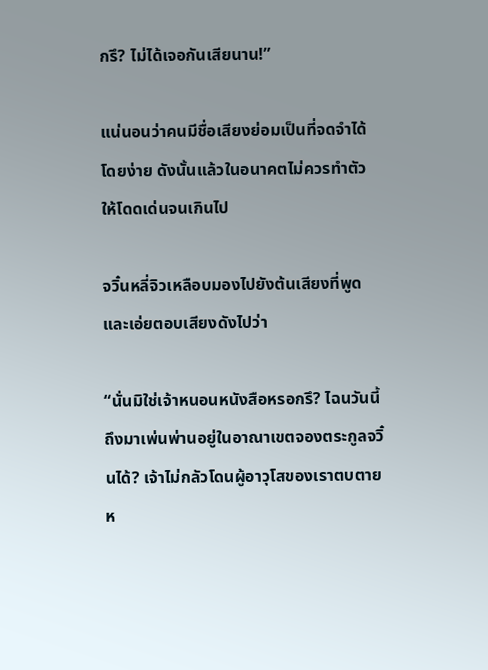กรึ? ไม่ได้เจอกันเสียนาน!”

แน่นอนว่าคนมีชื่อเสียงย่อมเป็นที่จดจำได้โดยง่าย ดังนั้นแล้วในอนาคตไม่ควรทำตัวให้โดดเด่นจนเกินไป

จวิ๋นหลี่จิวเหลือบมองไปยังต้นเสียงที่พูดและเอ่ยตอบเสียงดังไปว่า

“นั่นมิใช่เจ้าหนอนหนังสือหรอกรึ? ไฉนวันนี้ถึงมาเพ่นพ่านอยู่ในอาณาเขตจองตระกูลจวิ๋นได้? เจ้าไม่กลัวโดนผู้อาวุโสของเราตบตายห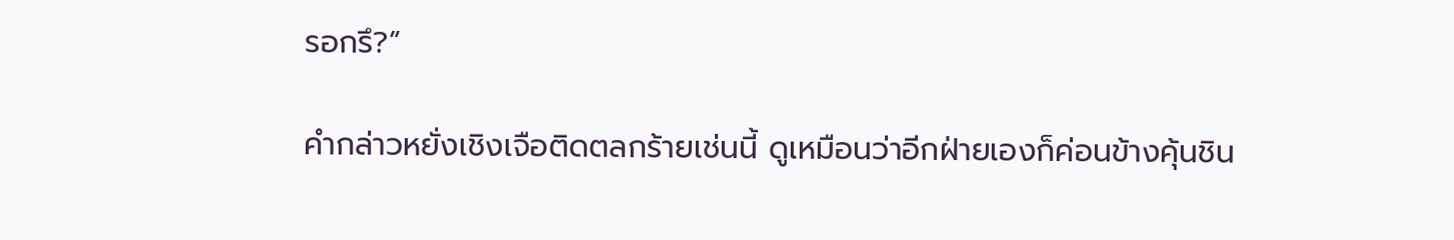รอกรึ?”

คำกล่าวหยั่งเชิงเจือติดตลกร้ายเช่นนี้ ดูเหมือนว่าอีกฝ่ายเองก็ค่อนข้างคุ้นชิน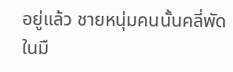อยู่แล้ว ชายหนุ่มคนนั้นคลี่พัดในมื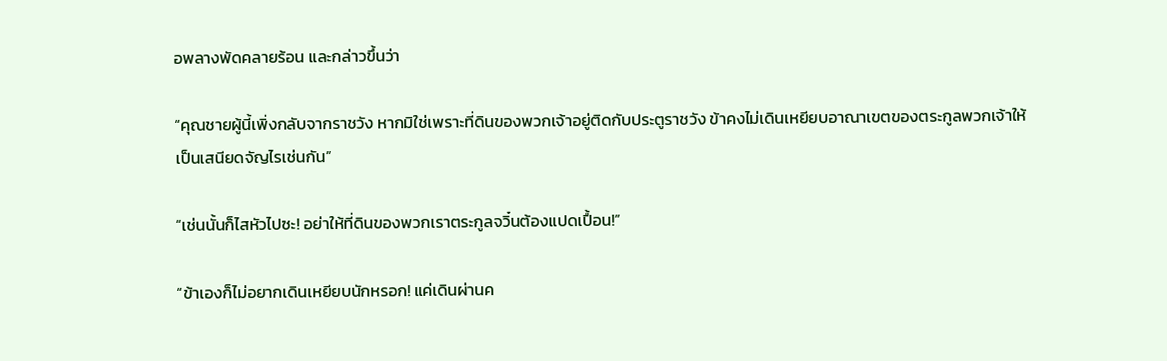อพลางพัดคลายร้อน และกล่าวขึ้นว่า

“คุณชายผู้นี้เพิ่งกลับจากราชวัง หากมิใช่เพราะที่ดินของพวกเจ้าอยู่ติดกับประตูราชวัง ข้าคงไม่เดินเหยียบอาณาเขตของตระกูลพวกเจ้าให้เป็นเสนียดจัญไรเช่นกัน”

“เช่นนั้นก็ไสหัวไปซะ! อย่าให้ที่ดินของพวกเราตระกูลจวิ๋นต้องแปดเปื้อน!”

“ข้าเองก็ไม่อยากเดินเหยียบนักหรอก! แค่เดินผ่านค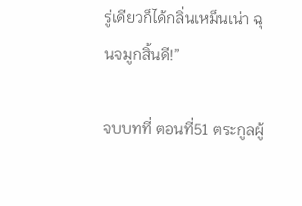รู่เดียวก็ได้กลิ่นเหม็นเน่า ฉุนจมูกสิ้นดี!”

จบบทที่ ตอนที่51 ตระกูลผู้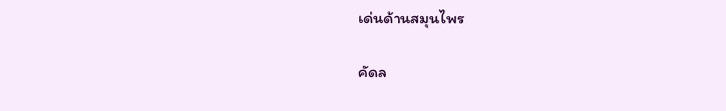เด่นด้านสมุนไพร

คัดล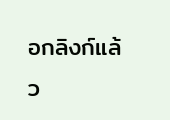อกลิงก์แล้ว